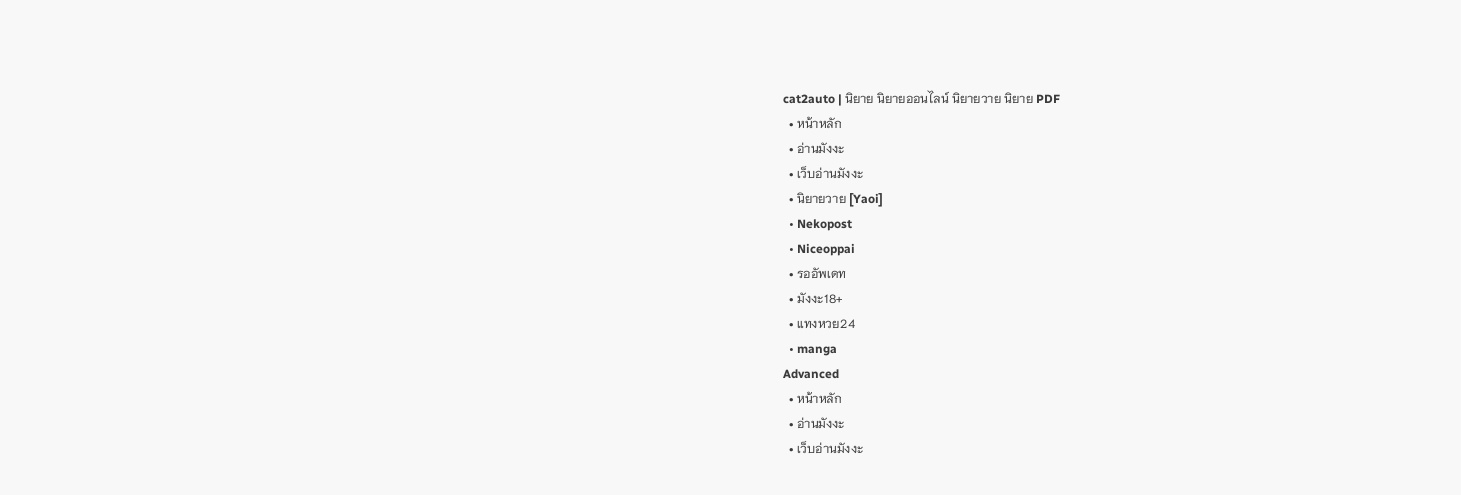cat2auto | นิยาย นิยายออนไลน์ นิยายวาย นิยาย PDF
  • หน้าหลัก
  • อ่านมังงะ
  • เว็บอ่านมังงะ
  • นิยายวาย [Yaoi]
  • Nekopost
  • Niceoppai
  • รออัพเดท
  • มังงะ18+
  • แทงหวย24
  • manga
Advanced
  • หน้าหลัก
  • อ่านมังงะ
  • เว็บอ่านมังงะ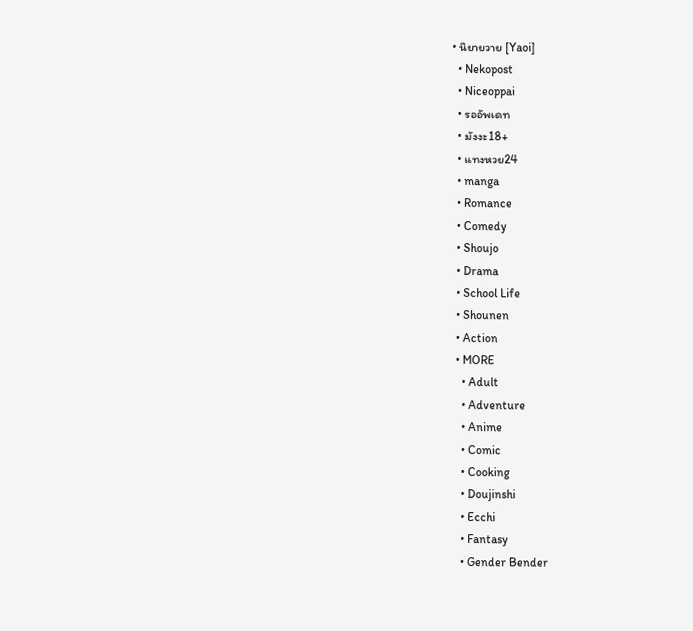• นิยายวาย [Yaoi]
  • Nekopost
  • Niceoppai
  • รออัพเดท
  • มังงะ18+
  • แทงหวย24
  • manga
  • Romance
  • Comedy
  • Shoujo
  • Drama
  • School Life
  • Shounen
  • Action
  • MORE
    • Adult
    • Adventure
    • Anime
    • Comic
    • Cooking
    • Doujinshi
    • Ecchi
    • Fantasy
    • Gender Bender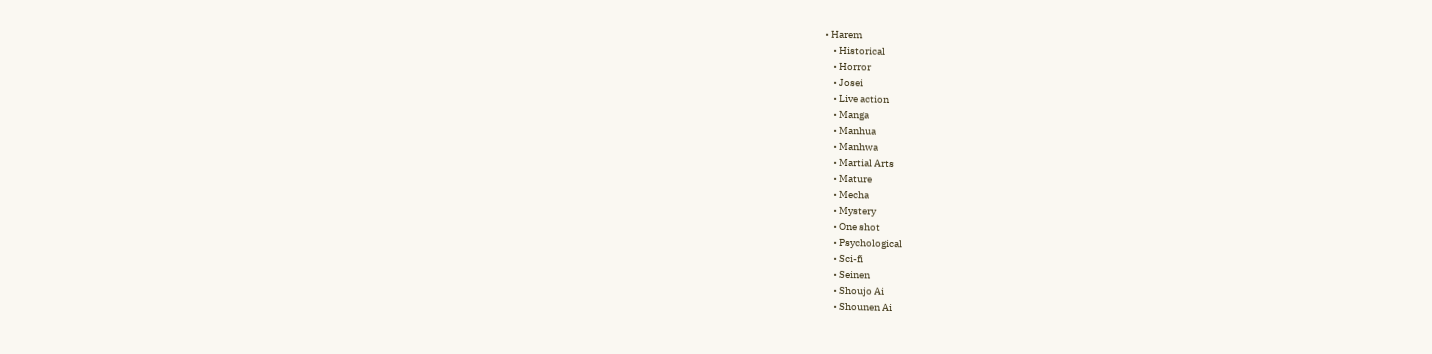• Harem
    • Historical
    • Horror
    • Josei
    • Live action
    • Manga
    • Manhua
    • Manhwa
    • Martial Arts
    • Mature
    • Mecha
    • Mystery
    • One shot
    • Psychological
    • Sci-fi
    • Seinen
    • Shoujo Ai
    • Shounen Ai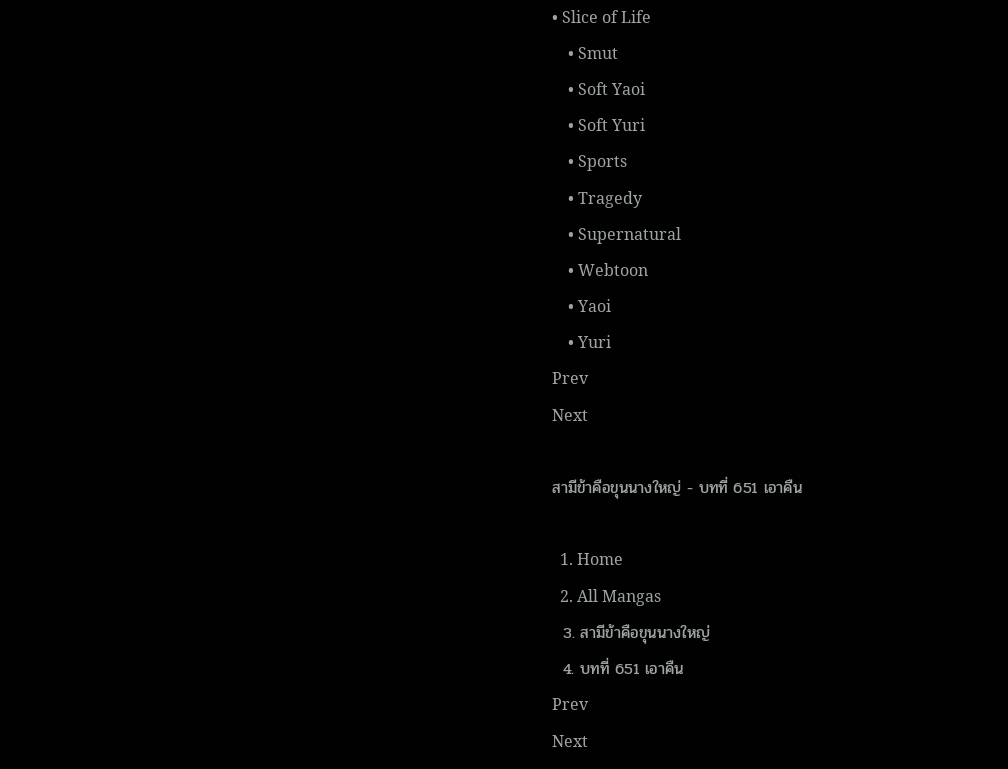• Slice of Life
    • Smut
    • Soft Yaoi
    • Soft Yuri
    • Sports
    • Tragedy
    • Supernatural
    • Webtoon
    • Yaoi
    • Yuri
Prev
Next

สามีข้าคือขุนนางใหญ่ - บทที่ 651 เอาคืน

  1. Home
  2. All Mangas
  3. สามีข้าคือขุนนางใหญ่
  4. บทที่ 651 เอาคืน
Prev
Next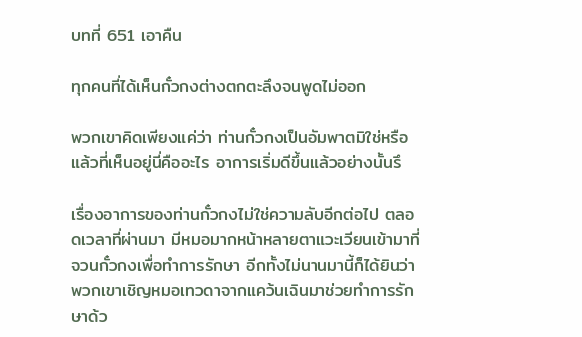บทที่ 651 เอาคืน

ทุกคนที่ได้เห็นกั๋วกงต่างตกตะลึงจนพูดไม่ออก

พวกเขาคิดเพียงแค่ว่า ท่านกั๋วกงเป็นอัมพาตมิใช่หรือ แล้วที่เห็นอยู่นี่คืออะไร อาการเริ่มดีขึ้นแล้วอย่างนั้นรึ

เรื่องอาการของท่านกั๋วกงไม่ใช่ความลับอีกต่อไป ตลอดเวลาที่ผ่านมา มีหมอมากหน้าหลายตาแวะเวียนเข้ามาที่จวนกั๋วกงเพื่อทำการรักษา อีกทั้งไม่นานมานี้ก็ได้ยินว่าพวกเขาเชิญหมอเทวดาจากแคว้นเฉินมาช่วยทำการรักษาด้ว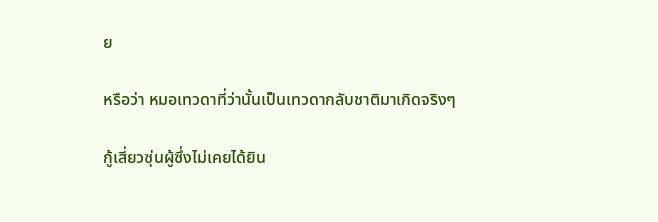ย

หรือว่า หมอเทวดาที่ว่านั้นเป็นเทวดากลับชาติมาเกิดจริงๆ

กู้เสี่ยวซุ่นผู้ซึ่งไม่เคยได้ยิน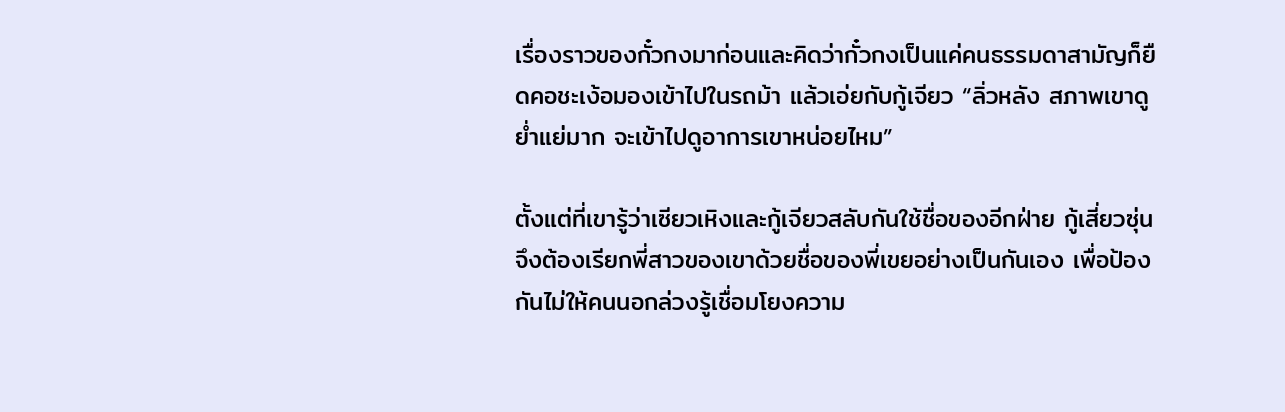เรื่องราวของกั๋วกงมาก่อนและคิดว่ากั๋วกงเป็นแค่คนธรรมดาสามัญก็ยืดคอชะเง้อมองเข้าไปในรถม้า แล้วเอ่ยกับกู้เจียว “ลิ่วหลัง สภาพเขาดูย่ำแย่มาก จะเข้าไปดูอาการเขาหน่อยไหม”

ตั้งแต่ที่เขารู้ว่าเซียวเหิงและกู้เจียวสลับกันใช้ชื่อของอีกฝ่าย กู้เสี่ยวซุ่นจึงต้องเรียกพี่สาวของเขาด้วยชื่อของพี่เขยอย่างเป็นกันเอง เพื่อป้องกันไม่ให้คนนอกล่วงรู้เชื่อมโยงความ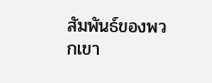สัมพันธ์ของพวกเขา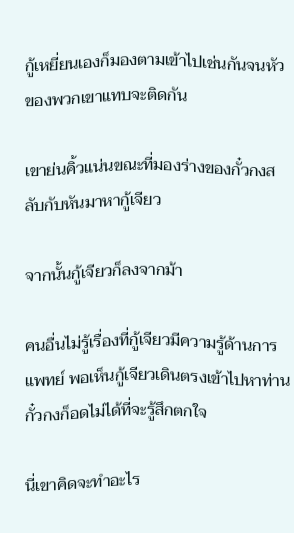กู้เหยี่ยนเองก็มองตามเข้าไปเช่นกันจนหัวของพวกเขาแทบจะติดกัน

เขาย่นคิ้วแน่นขณะที่มองร่างของกั๋วกงสลับกับหันมาหากู้เจียว

จากนั้นกู้เจียวก็ลงจากม้า

คนอื่นไม่รู้เรื่องที่กู้เจียวมีความรู้ด้านการแพทย์ พอเห็นกู้เจียวเดินตรงเข้าไปหาท่านกั๋วกงก็อดไม่ได้ที่จะรู้สึกตกใจ

นี่เขาคิดจะทำอะไร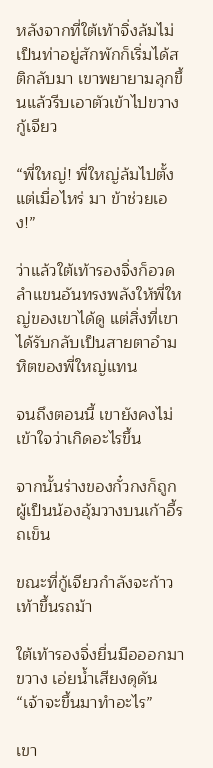หลังจากที่ใต้เท้าจิ่งล้มไม่เป็นท่าอยู่สักพักก็เริ่มได้สติกลับมา เขาพยายามลุกขึ้นแล้วรีบเอาตัวเข้าไปขวางกู้เจียว

“พี่ใหญ่! พี่ใหญ่ล้มไปตั้งแต่เมื่อไหร่ มา ข้าช่วยเอง!”

ว่าแล้วใต้เท้ารองจิ่งก็อวดลำแขนอันทรงพลังให้พี่ใหญ่ของเขาได้ดู แต่สิ่งที่เขาได้รับกลับเป็นสายตาอำมหิตของพี่ใหญ่แทน

จนถึงตอนนี้ เขายังคงไม่เข้าใจว่าเกิดอะไรขึ้น

จากนั้นร่างของกั๋วกงก็ถูกผู้เป็นน้องอุ้มวางบนเก้าอี้รถเข็น

ขณะที่กู้เจียวกำลังจะก้าวเท้าขึ้นรถม้า

ใต้เท้ารองจิ่งยื่นมือออกมาขวาง เอ่ยน้ำเสียงดุดัน “เจ้าจะขึ้นมาทำอะไร”

เขา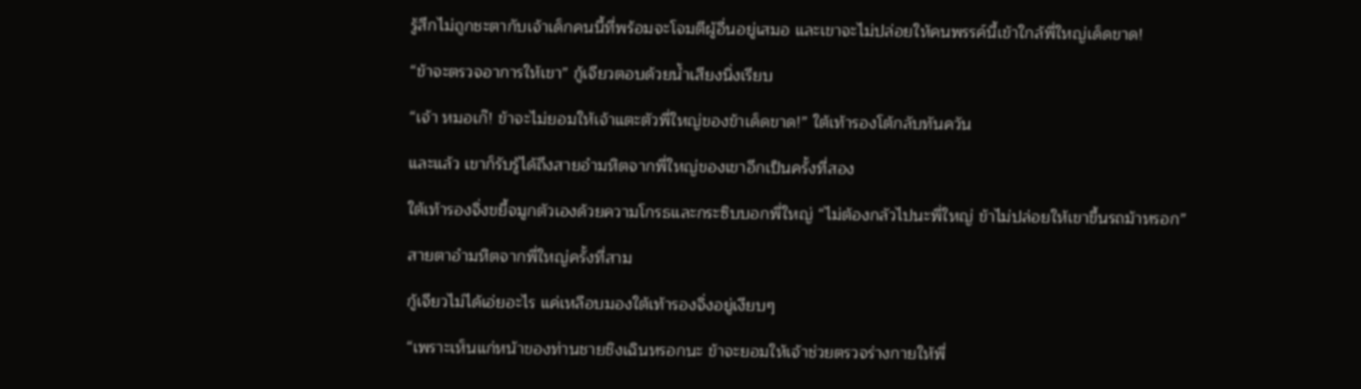รู้สึกไม่ถูกชะตากับเจ้าเด็กคนนี้ที่พร้อมจะโจมตีผู้อื่นอยู่เสมอ และเขาจะไม่ปล่อยให้คนพรรค์นี้เข้าใกล้พี่ใหญ่เด็ดขาด!

“ข้าจะตรวจอาการให้เขา” กู้เจียวตอบด้วยน้ำเสียงนิ่งเรียบ

“เจ้า หมอเก๊! ข้าจะไม่ยอมให้เจ้าแตะตัวพี่ใหญ่ของข้าเด็ดขาด!” ใต้เท้ารองโต้กลับทันควัน

และแล้ว เขาก็รับรู้ได้ถึงสายอำมหิตจากพี่ใหญ่ของเขาอีกเป็นครั้งที่สอง

ใต้เท้ารองจิ่งขยี้จมูกตัวเองด้วยความโกรธและกระซิบบอกพี่ใหญ่ “ไม่ต้องกลัวไปนะพี่ใหญ่ ข้าไม่ปล่อยให้เขาขึ้นรถม้าหรอก”

สายตาอำมหิตจากพี่ใหญ่ครั้งที่สาม

กู้เจียวไม่ได้เอ่ยอะไร แค่เหลือบมองใต้เท้ารองจิ่งอยู่เงียบๆ

“เพราะเห็นแก่หน้าของท่านชายชิงเฉินหรอกนะ ข้าจะยอมให้เจ้าช่วยตรวจร่างกายให้พี่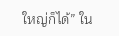ใหญ่ก็ได้” ใน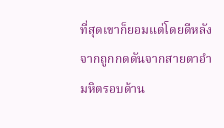ที่สุดเขาก็ยอมแต่โดยดีหลังจากถูกกดดันจากสายตาอำมหิตรอบด้าน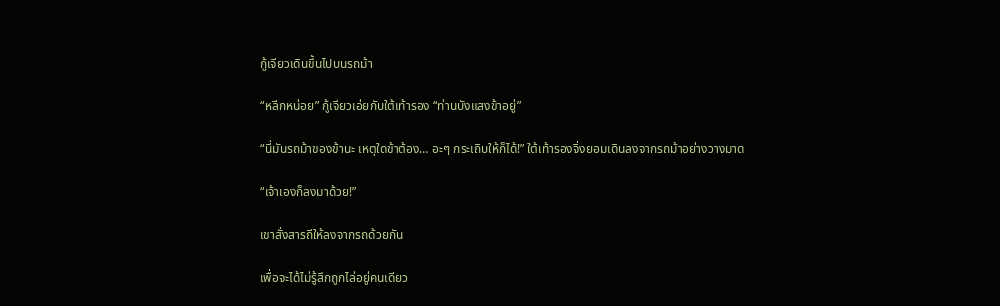กู้เจียวเดินขึ้นไปบนรถม้า

“หลีกหน่อย” กู้เจียวเอ่ยกับใต้เท้ารอง “ท่านบังแสงข้าอยู่”

“นี่มันรถม้าของข้านะ เหตุใดข้าต้อง… อะๆ กระเถิบให้ก็ได้!” ใต้เท้ารองจิ่งยอมเดินลงจากรถม้าอย่างวางมาด

“เจ้าเองก็ลงมาด้วย!”

เขาสั่งสารถีให้ลงจากรถด้วยกัน

เพื่อจะได้ไม่รู้สึกถูกไล่อยู่คนเดียว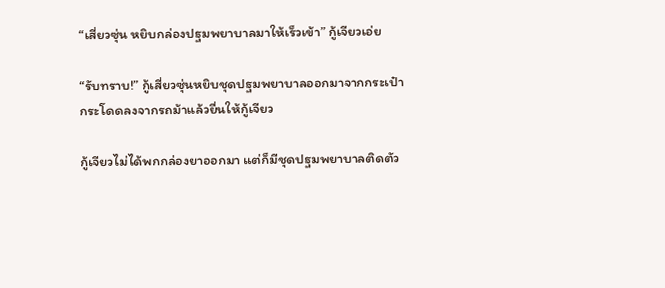“เสี่ยวซุ่น หยิบกล่องปฐมพยาบาลมาให้เร็วเข้า” กู้เจียวเอ่ย

“รับทราบ!” กู้เสี่ยวซุ่นหยิบชุดปฐมพยาบาลออกมาจากกระเป๋า กระโดดลงจากรถม้าแล้วยื่นให้กู้เจียว

กู้เจียวไม่ได้พกกล่องยาออกมา แต่ก็มีชุดปฐมพยาบาลติดตัว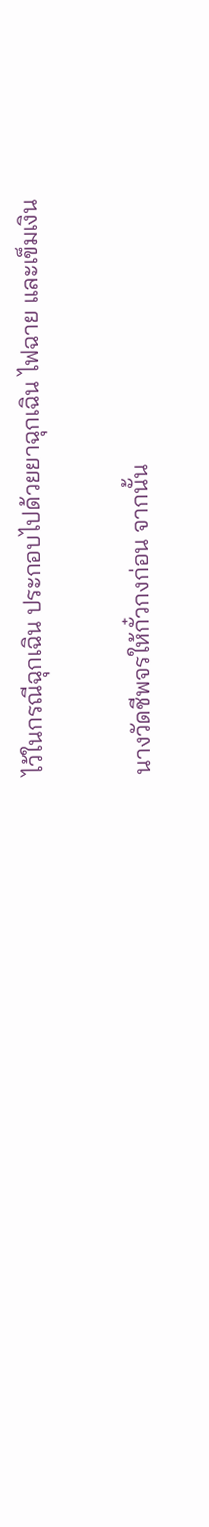ไว้ในกรณีฉุกเฉิน ประกอบไปด้วยยาฉุกเฉิน ไฟฉาย และเข็มเงิน

นางวัดชีพจรให้กั๋วกงก่อน จากนั้น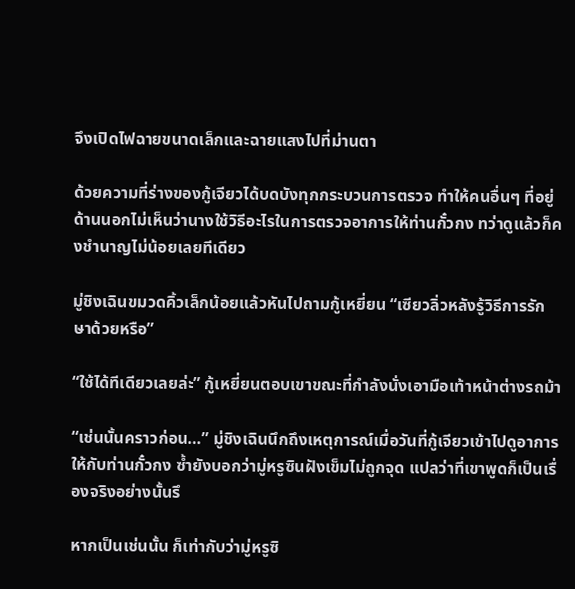จึงเปิดไฟฉายขนาดเล็กและฉายแสงไปที่ม่านตา

ด้วยความที่ร่างของกู้เจียวได้บดบังทุกกระบวนการตรวจ ทำให้คนอื่นๆ ที่อยู่ด้านนอกไม่เห็นว่านางใช้วิธีอะไรในการตรวจอาการให้ท่านกั๋วกง ทว่าดูแล้วก็คงชำนาญไม่น้อยเลยทีเดียว

มู่ชิงเฉินขมวดคิ้วเล็กน้อยแล้วหันไปถามกู้เหยี่ยน “เซียวลิ่วหลังรู้วิธีการรักษาด้วยหรือ”

“ใช้ได้ทีเดียวเลยล่ะ” กู้เหยี่ยนตอบเขาขณะที่กำลังนั่งเอามือเท้าหน้าต่างรถม้า

“เช่นนั้นคราวก่อน…” มู่ชิงเฉินนึกถึงเหตุการณ์เมื่อวันที่กู้เจียวเข้าไปดูอาการให้กับท่านกั๋วกง ซ้ำยังบอกว่ามู่หรูซินฝังเข็มไม่ถูกจุด แปลว่าที่เขาพูดก็เป็นเรื่องจริงอย่างนั้นรึ

หากเป็นเช่นนั้น ก็เท่ากับว่ามู่หรูซิ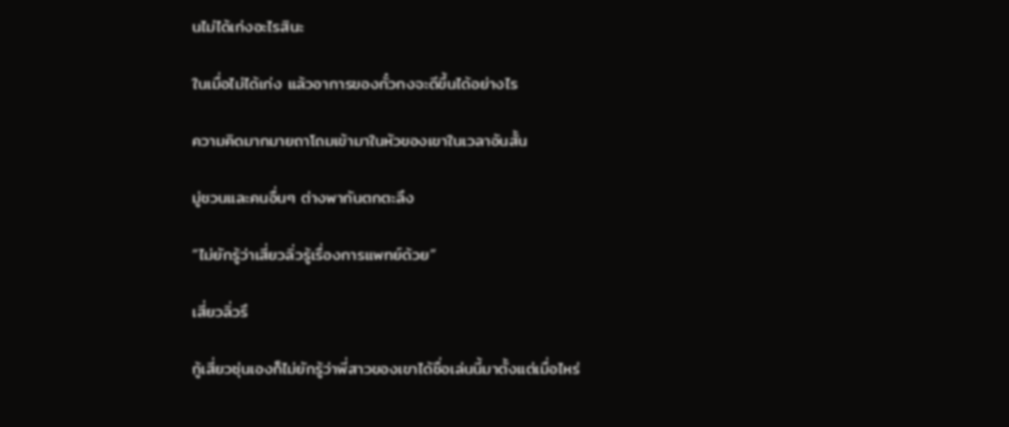นไม่ได้เก่งอะไรสินะ

ในเมื่อไม่ได้เก่ง แล้วอาการของกั๋วกงจะดีขึ้นได้อย่างไร

ความคิดมากมายถาโถมเข้ามาในหัวของเขาในเวลาอันสั้น

มู่ชวนและคนอื่นๆ ต่างพากันตกตะลึง

“ไม่ยักรู้ว่าเสี่ยวลิ่วรู้เรื่องการแพทย์ด้วย”

เสี่ยวลิ่วรึ

กู้เสี่ยวซุ่นเองก็ไม่ยักรู้ว่าพี่สาวของเขาได้ชื่อเล่นนี้มาตั้งแต่เมื่อไหร่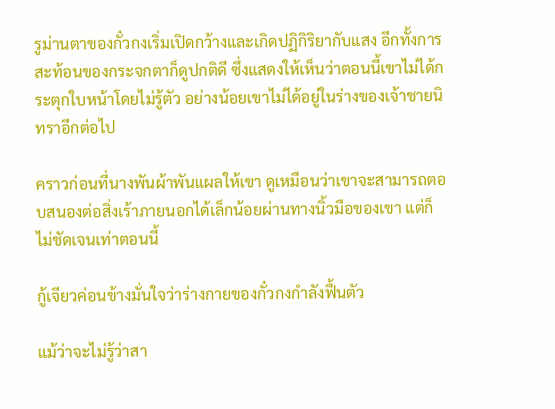รูม่านตาของกั๋วกงเริ่มเปิดกว้างและเกิดปฏิกิริยากับแสง อีกทั้งการสะท้อนของกระจกตาก็ดูปกติดี ซึ่งแสดงให้เห็นว่าตอนนี้เขาไม่ได้กระตุกใบหน้าโดยไม่รู้ตัว อย่างน้อยเขาไม่ได้อยู่ในร่างของเจ้าชายนิทราอีกต่อไป

คราวก่อนที่นางพันผ้าพันแผลให้เขา ดูเหมือนว่าเขาจะสามารถตอบสนองต่อสิ่งเร้าภายนอกได้เล็กน้อยผ่านทางนิ้วมือของเขา แต่ก็ไม่ชัดเจนเท่าตอนนี้

กู้เจียวค่อนข้างมั่นใจว่าร่างกายของกั๋วกงกำลังฟื้นตัว

แม้ว่าจะไม่รู้ว่าสา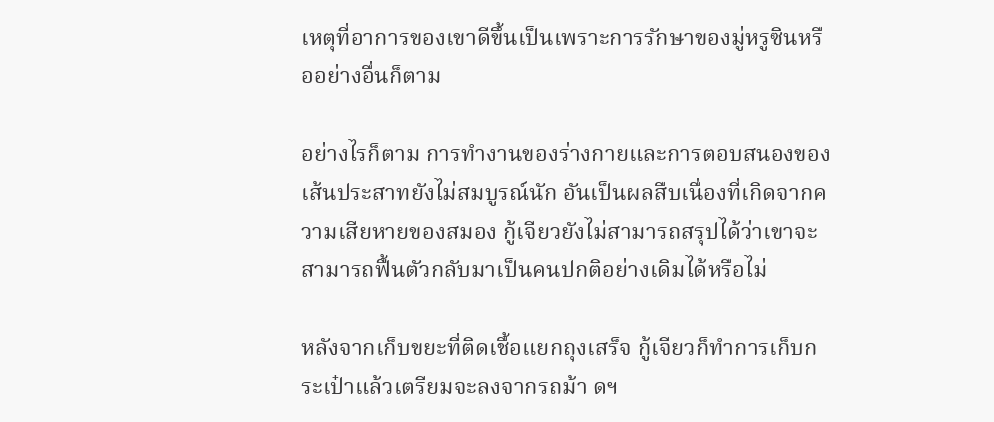เหตุที่อาการของเขาดีขึ้นเป็นเพราะการรักษาของมู่หรูซินหรืออย่างอื่นก็ตาม

อย่างไรก็ตาม การทำงานของร่างกายและการตอบสนองของเส้นประสาทยังไม่สมบูรณ์นัก อันเป็นผลสืบเนื่องที่เกิดจากความเสียหายของสมอง กู้เจียวยังไม่สามารถสรุปได้ว่าเขาจะสามารถฟื้นตัวกลับมาเป็นคนปกติอย่างเดิมได้หรือไม่

หลังจากเก็บขยะที่ติดเชื้อแยกถุงเสร็จ กู้เจียวก็ทำการเก็บกระเป๋าแล้วเตรียมจะลงจากรถม้า ดฯ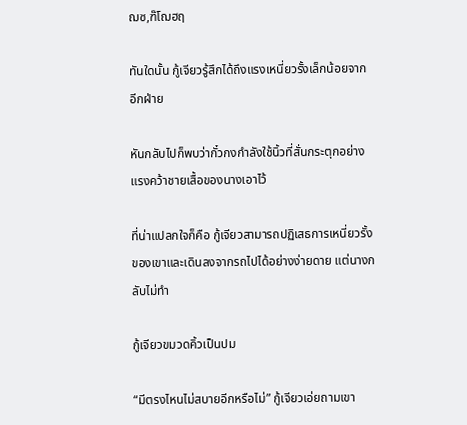ฌซ,ฑ๊โฌฮฤ

ทันใดนั้น กู้เจียวรู้สึกได้ถึงแรงเหนี่ยวรั้งเล็กน้อยจากอีกฝ่าย

หันกลับไปก็พบว่ากั๋วกงกำลังใช้นิ้วที่สั่นกระตุกอย่างแรงคว้าชายเสื้อของนางเอาไว้

ที่น่าแปลกใจก็คือ กู้เจียวสามารถปฏิเสธการเหนี่ยวรั้งของเขาและเดินลงจากรถไปได้อย่างง่ายดาย แต่นางกลับไม่ทำ

กู้เจียวขมวดคิ้วเป็นปม

“มีตรงไหนไม่สบายอีกหรือไม่” กู้เจียวเอ่ยถามเขา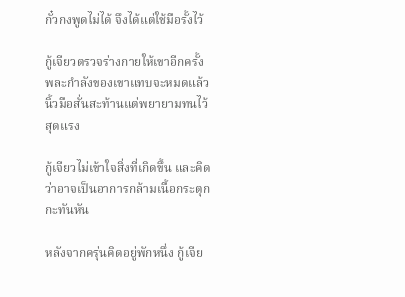กั๋วกงพูดไม่ได้ จึงได้แต่ใช้มือรั้งไว้

กู้เจียวตรวจร่างกายให้เขาอีกครั้ง พละกำลังของเขาแทบจะหมดแล้ว นิ้วมือสั่นสะท้านแต่พยายามทนไว้สุดแรง

กู้เจียวไม่เข้าใจสิ่งที่เกิดขึ้น และคิดว่าอาจเป็นอาการกล้ามเนื้อกระตุกกะทันหัน

หลังจากครุ่นคิดอยู่พักหนึ่ง กู้เจีย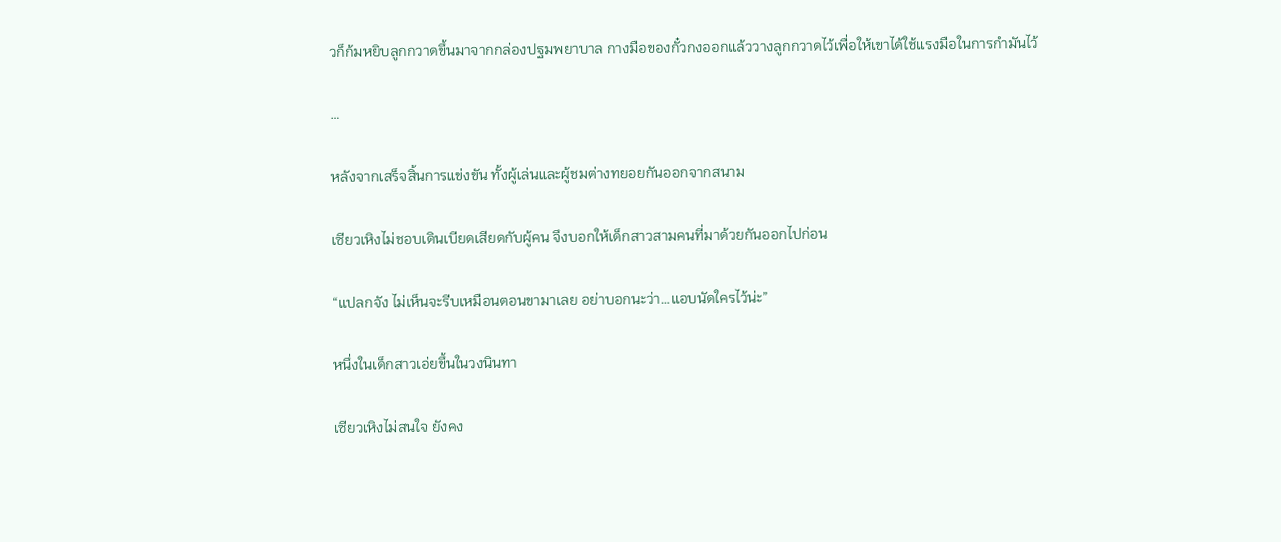วก็ก้มหยิบลูกกวาดขึ้นมาจากกล่องปฐมพยาบาล กางมือของกั๋วกงออกแล้ววางลูกกวาดไว้เพื่อให้เขาได้ใช้แรงมือในการกำมันไว้

…

หลังจากเสร็จสิ้นการแข่งขัน ทั้งผู้เล่นและผู้ชมต่างทยอยกันออกจากสนาม

เซียวเหิงไม่ชอบเดินเบียดเสียดกับผู้คน จึงบอกให้เด็กสาวสามคนที่มาด้วยกันออกไปก่อน

“แปลกจัง ไม่เห็นจะรีบเหมือนตอนขามาเลย อย่าบอกนะว่า…แอบนัดใครไว้น่ะ”

หนึ่งในเด็กสาวเอ่ยขึ้นในวงนินทา

เซียวเหิงไม่สนใจ ยังคง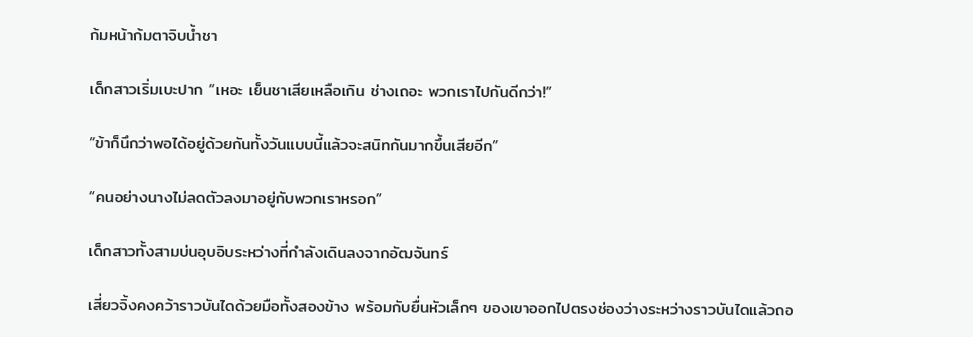ก้มหน้าก้มตาจิบน้ำชา

เด็กสาวเริ่มเบะปาก “เหอะ เย็นชาเสียเหลือเกิน ช่างเถอะ พวกเราไปกันดีกว่า!”

“ข้าก็นึกว่าพอได้อยู่ด้วยกันทั้งวันแบบนี้แล้วจะสนิทกันมากขึ้นเสียอีก”

“คนอย่างนางไม่ลดตัวลงมาอยู่กับพวกเราหรอก”

เด็กสาวทั้งสามบ่นอุบอิบระหว่างที่กำลังเดินลงจากอัฒจันทร์

เสี่ยวจิ้งคงคว้าราวบันไดด้วยมือทั้งสองข้าง พร้อมกับยื่นหัวเล็กๆ ของเขาออกไปตรงช่องว่างระหว่างราวบันไดแล้วถอ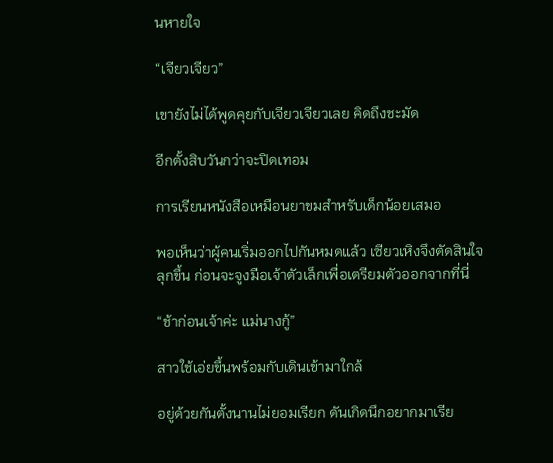นหายใจ

“เจียวเจียว”

เขายังไม่ได้พูดคุยกับเจียวเจียวเลย คิดถึงชะมัด

อีกตั้งสิบวันกว่าจะปิดเทอม

การเรียนหนังสือเหมือนยาขมสำหรับเด็กน้อยเสมอ

พอเห็นว่าผู้คนเริ่มออกไปกันหมดแล้ว เซียวเหิงจึงตัดสินใจลุกขึ้น ก่อนจะจูงมือเจ้าตัวเล็กเพื่อเตรียมตัวออกจากที่นี่

“ช้าก่อนเจ้าค่ะ แม่นางกู้”

สาวใช้เอ่ยขึ้นพร้อมกับเดินเข้ามาใกล้

อยู่ด้วยกันตั้งนานไม่ยอมเรียก ดันเกิดนึกอยากมาเรีย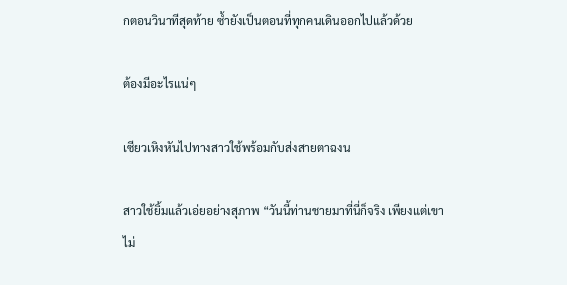กตอนวินาทีสุดท้าย ซ้ำยังเป็นตอนที่ทุกคนเดินออกไปแล้วด้วย

ต้องมีอะไรแน่ๆ

เซียวเหิงหันไปทางสาวใช้พร้อมกับส่งสายตาฉงน

สาวใช้ยิ้มแล้วเอ่ยอย่างสุภาพ “วันนี้ท่านชายมาที่นี่ก็จริง เพียงแต่เขาไม่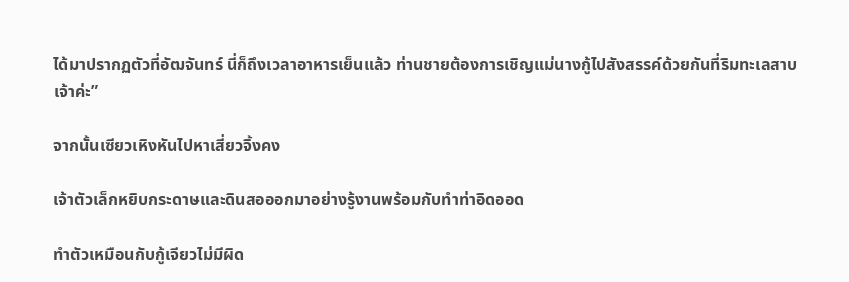ได้มาปรากฏตัวที่อัฒจันทร์ นี่ก็ถึงเวลาอาหารเย็นแล้ว ท่านชายต้องการเชิญแม่นางกู้ไปสังสรรค์ด้วยกันที่ริมทะเลสาบเจ้าค่ะ”

จากนั้นเซียวเหิงหันไปหาเสี่ยวจิ้งคง

เจ้าตัวเล็กหยิบกระดาษและดินสอออกมาอย่างรู้งานพร้อมกับทำท่าอิดออด

ทำตัวเหมือนกับกู้เจียวไม่มีผิด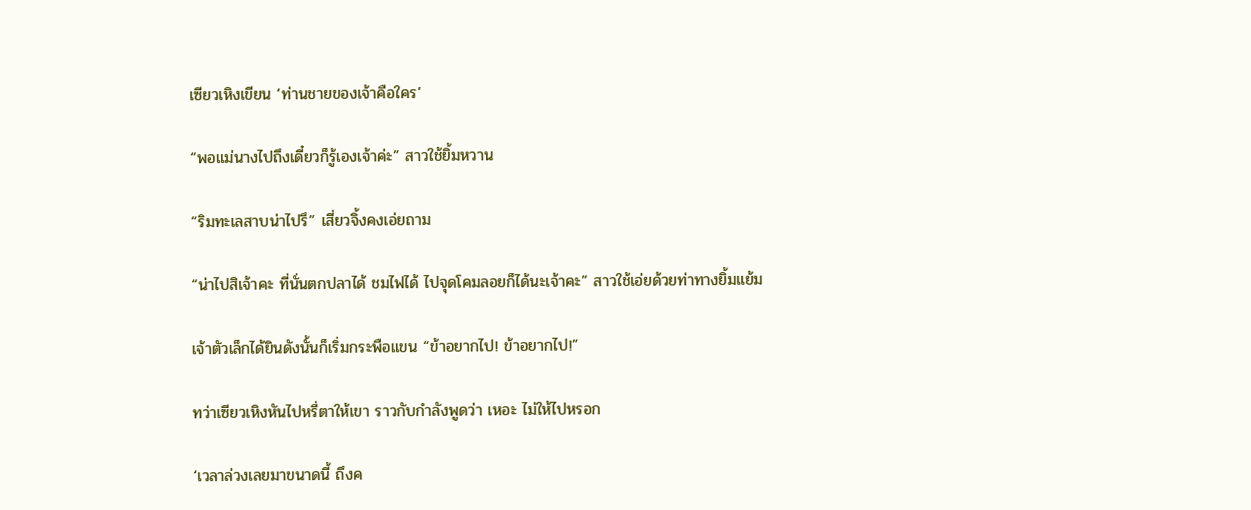เซียวเหิงเขียน ‘ท่านชายของเจ้าคือใคร’

“พอแม่นางไปถึงเดี๋ยวก็รู้เองเจ้าค่ะ” สาวใช้ยิ้มหวาน

“ริมทะเลสาบน่าไปรึ” เสี่ยวจิ้งคงเอ่ยถาม

“น่าไปสิเจ้าคะ ที่นั่นตกปลาได้ ชมไฟได้ ไปจุดโคมลอยก็ได้นะเจ้าคะ” สาวใช้เอ่ยด้วยท่าทางยิ้มแย้ม

เจ้าตัวเล็กได้ยินดังนั้นก็เริ่มกระพือแขน “ข้าอยากไป! ข้าอยากไป!”

ทว่าเซียวเหิงหันไปหรี่ตาให้เขา ราวกับกำลังพูดว่า เหอะ ไม่ให้ไปหรอก

‘เวลาล่วงเลยมาขนาดนี้ ถึงค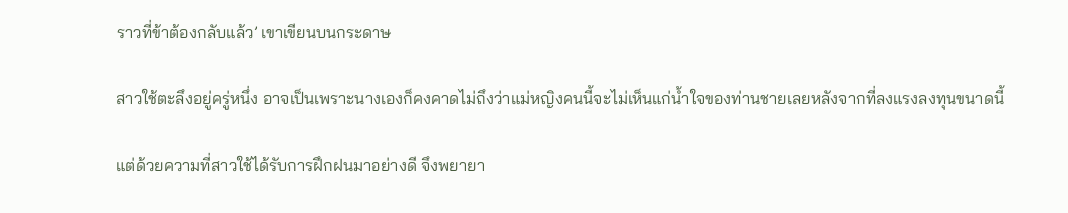ราวที่ข้าต้องกลับแล้ว’ เขาเขียนบนกระดาษ

สาวใช้ตะลึงอยู่ครู่หนึ่ง อาจเป็นเพราะนางเองก็คงคาดไม่ถึงว่าแม่หญิงคนนี้จะไม่เห็นแก่น้ำใจของท่านชายเลยหลังจากที่ลงแรงลงทุนขนาดนี้

แต่ด้วยความที่สาวใช้ได้รับการฝึกฝนมาอย่างดี จึงพยายา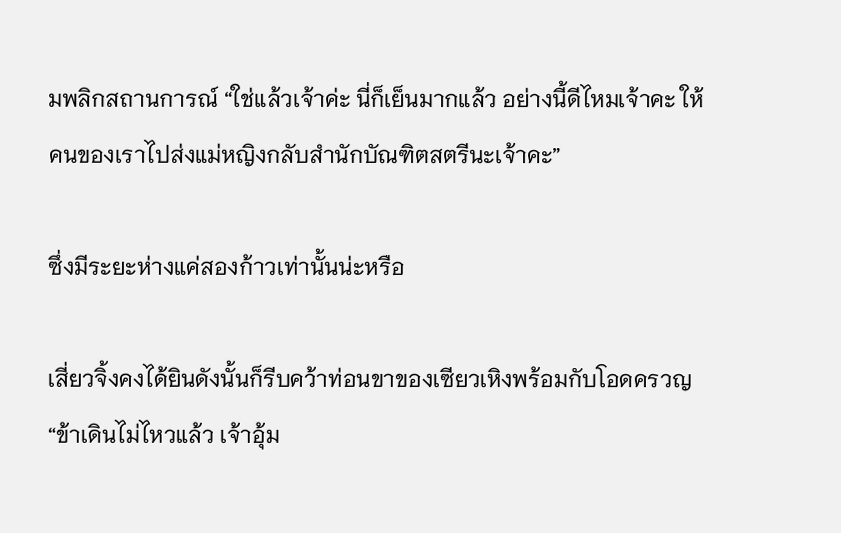มพลิกสถานการณ์ “ใช่แล้วเจ้าค่ะ นี่ก็เย็นมากแล้ว อย่างนี้ดีไหมเจ้าคะ ให้คนของเราไปส่งแม่หญิงกลับสำนักบัณฑิตสตรีนะเจ้าคะ”

ซึ่งมีระยะห่างแค่สองก้าวเท่านั้นน่ะหรือ

เสี่ยวจิ้งคงได้ยินดังนั้นก็รีบคว้าท่อนขาของเซียวเหิงพร้อมกับโอดครวญ “ข้าเดินไม่ไหวแล้ว เจ้าอุ้ม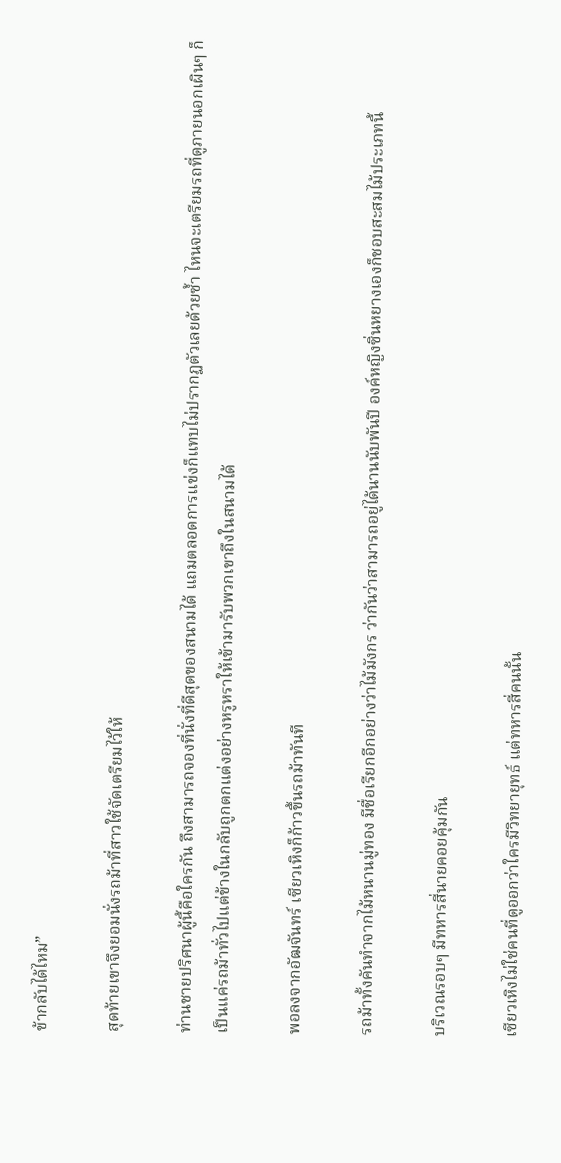ข้ากลับได้ไหม”

สุดท้ายเขาจึงยอมนั่งรถม้าที่สาวใช้จัดเตรียมไว้ให้

ท่านชายปริศนาผู้นี้คือใครกัน ถึงสามารถจองที่นั่งที่ดีสุดของสนามได้ แถมตลอดการแข่งก็แทบไม่ปรากฏตัวเลยด้วยซ้ำ ไหนจะเตรียมรถที่ดูภายนอกเผินๆ ก็เป็นแค่รถม้าทั่วไปแต่ข้างในกลับถูกตกแต่งอย่างหรูหราให้เข้ามารับพวกเขาถึงในสนามได้

พอลงจากอัฒจันทร์ เซียวเหิงก็ก้าวขึ้นรถม้าทันที

รถม้าทั้งคันทำจากไม้หนานมู่ทอง มีชื่อเรียกอีกอย่างว่าไม้มังกร ว่ากันว่าสามารถอยู่ได้นานนับพันปี องค์หญิงซิ่นหยางเองก็ชอบสะสมไม้ประเภทนี้

บริเวณรอบๆ มีทหารสี่นายคอยคุ้มกัน

เซียวเหิงไม่ใช่คนที่ดูออกว่าใครมีวิทยายุทธ์ แต่ทหารสี่คนนั้น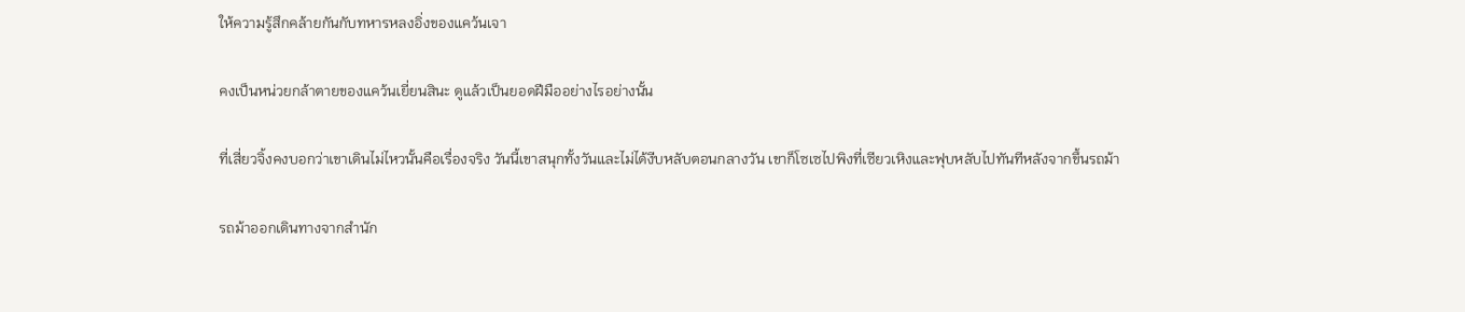ให้ความรู้สึกคล้ายกันกับทหารหลงอิ่งของแคว้นเจา

คงเป็นหน่วยกล้าตายของแคว้นเยี่ยนสินะ ดูแล้วเป็นยอดฝีมืออย่างไรอย่างนั้น

ที่เสี่ยวจิ้งคงบอกว่าเขาเดินไม่ไหวนั้นคือเรื่องจริง วันนี้เขาสนุกทั้งวันและไม่ได้งีบหลับตอนกลางวัน เขาก็โซเซไปพิงที่เซียวเหิงและฟุบหลับไปทันทีหลังจากขึ้นรถม้า

รถม้าออกเดินทางจากสำนัก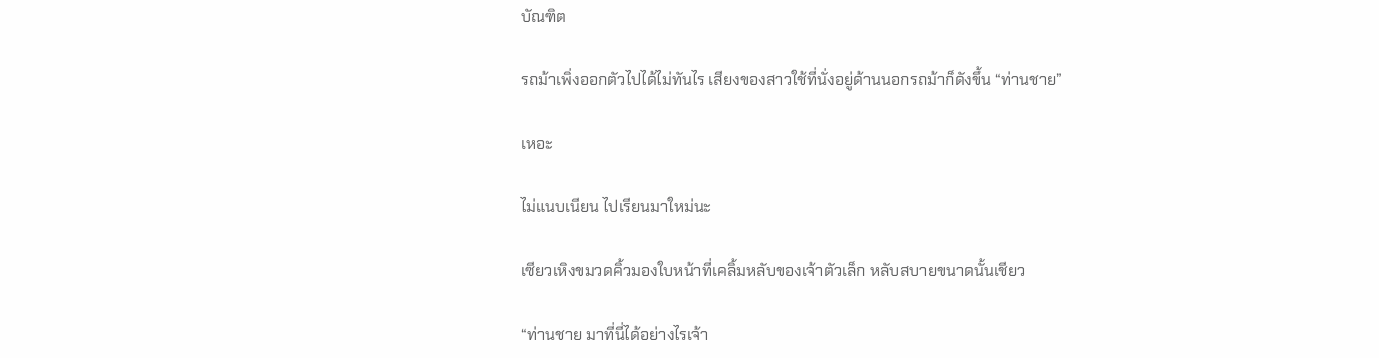บัณฑิต

รถม้าเพิ่งออกตัวไปได้ไม่ทันไร เสียงของสาวใช้ที่นั่งอยู่ด้านนอกรถม้าก็ดังขึ้น “ท่านชาย”

เหอะ

ไม่แนบเนียน ไปเรียนมาใหม่นะ

เซียวเหิงขมวดคิ้วมองใบหน้าที่เคลิ้มหลับของเจ้าตัวเล็ก หลับสบายขนาดนั้นเชียว

“ท่านชาย มาที่นี่ได้อย่างไรเจ้า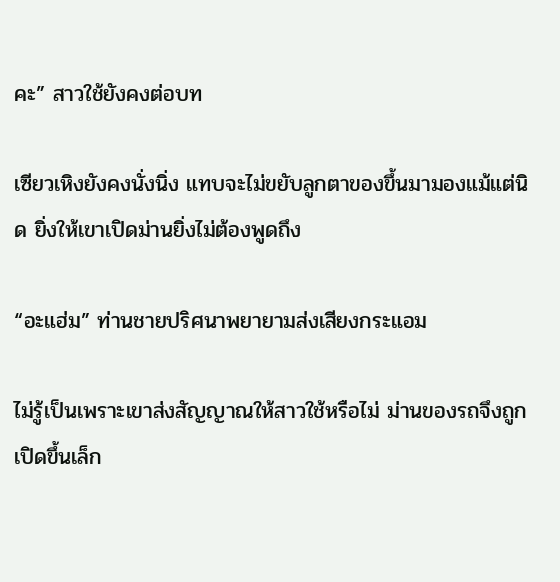คะ” สาวใช้ยังคงต่อบท

เซียวเหิงยังคงนั่งนิ่ง แทบจะไม่ขยับลูกตาของขึ้นมามองแม้แต่นิด ยิ่งให้เขาเปิดม่านยิ่งไม่ต้องพูดถึง

“อะแฮ่ม” ท่านชายปริศนาพยายามส่งเสียงกระแอม

ไม่รู้เป็นเพราะเขาส่งสัญญาณให้สาวใช้หรือไม่ ม่านของรถจึงถูกเปิดขึ้นเล็ก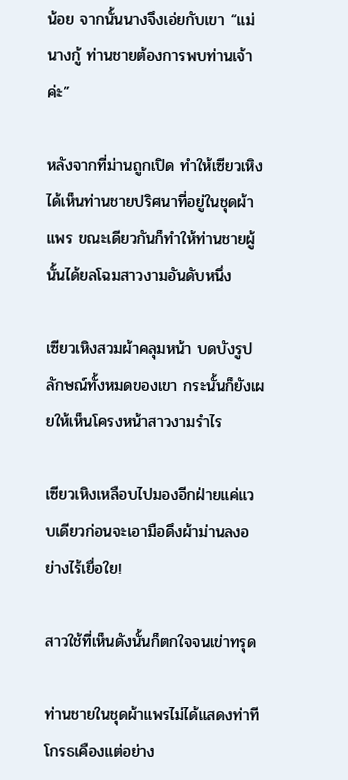น้อย จากนั้นนางจึงเอ่ยกับเขา “แม่นางกู้ ท่านชายต้องการพบท่านเจ้าค่ะ”

หลังจากที่ม่านถูกเปิด ทำให้เซียวเหิงได้เห็นท่านชายปริศนาที่อยู่ในชุดผ้าแพร ขณะเดียวกันก็ทำให้ท่านชายผู้นั้นได้ยลโฉมสาวงามอันดับหนึ่ง

เซียวเหิงสวมผ้าคลุมหน้า บดบังรูปลักษณ์ทั้งหมดของเขา กระนั้นก็ยังเผยให้เห็นโครงหน้าสาวงามรำไร

เซียวเหิงเหลือบไปมองอีกฝ่ายแค่แวบเดียวก่อนจะเอามือดึงผ้าม่านลงอย่างไร้เยื่อใย!

สาวใช้ที่เห็นดังนั้นก็ตกใจจนเข่าทรุด

ท่านชายในชุดผ้าแพรไม่ได้แสดงท่าทีโกรธเคืองแต่อย่าง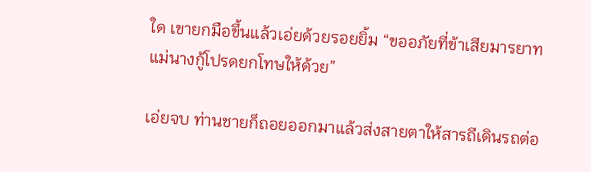ใด เขายกมือขึ้นแล้วเอ่ยด้วยรอยยิ้ม “ขออภัยที่ข้าเสียมารยาท แม่นางกู้โปรดยกโทษให้ด้วย”

เอ่ยจบ ท่านชายก็ถอยออกมาแล้วส่งสายตาให้สารถีเดินรถต่อ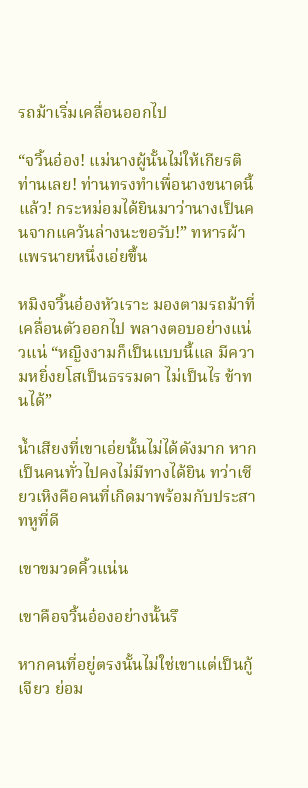รถม้าเริ่มเคลื่อนออกไป

“จวิ้นอ๋อง! แม่นางผู้นั้นไม่ให้เกียรติท่านเลย! ท่านทรงทำเพื่อนางขนาดนี้แล้ว! กระหม่อมได้ยินมาว่านางเป็นคนจากแคว้นล่างนะขอรับ!” ทหารผ้าแพรนายหนึ่งเอ่ยขึ้น

หมิงจวิ้นอ๋องหัวเราะ มองตามรถม้าที่เคลื่อนตัวออกไป พลางตอบอย่างแน่วแน่ “หญิงงามก็เป็นแบบนี้แล มีความหยิ่งยโสเป็นธรรมดา ไม่เป็นไร ข้าทนได้”

น้ำเสียงที่เขาเอ่ยนั้นไม่ได้ดังมาก หากเป็นคนทั่วไปคงไม่มีทางได้ยิน ทว่าเซียวเหิงคือคนที่เกิดมาพร้อมกับประสาทหูที่ดี

เขาขมวดคิ้วแน่น

เขาคือจวิ้นอ๋องอย่างนั้นรึ

หากคนที่อยู่ตรงนั้นไม่ใช่เขาแต่เป็นกู้เจียว ย่อม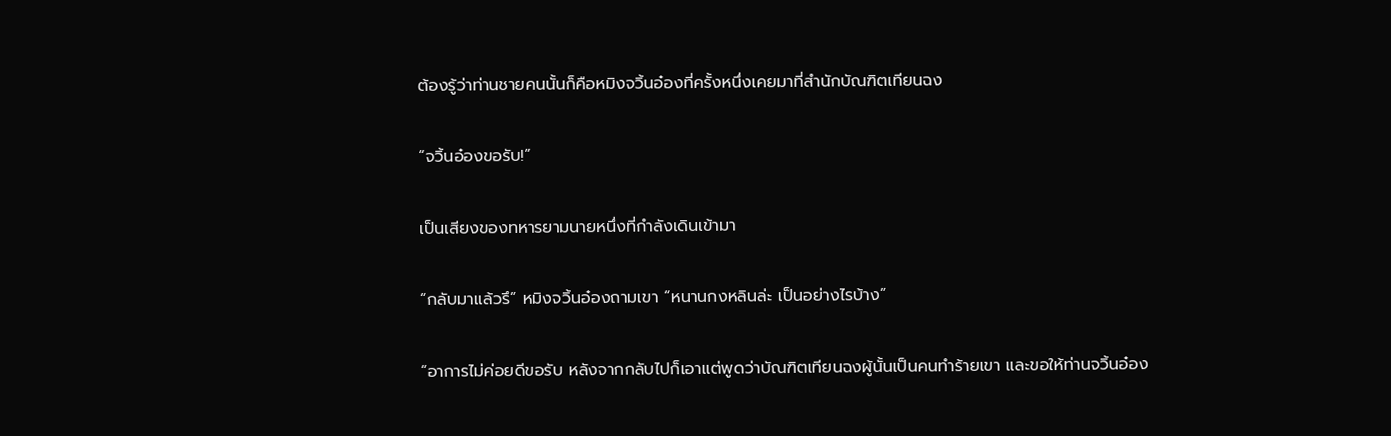ต้องรู้ว่าท่านชายคนนั้นก็คือหมิงจวิ้นอ๋องที่ครั้งหนึ่งเคยมาที่สำนักบัณฑิตเทียนฉง

“จวิ้นอ๋องขอรับ!”

เป็นเสียงของทหารยามนายหนึ่งที่กำลังเดินเข้ามา

“กลับมาแล้วรึ” หมิงจวิ้นอ๋องถามเขา “หนานกงหลินล่ะ เป็นอย่างไรบ้าง”

“อาการไม่ค่อยดีขอรับ หลังจากกลับไปก็เอาแต่พูดว่าบัณฑิตเทียนฉงผู้นั้นเป็นคนทำร้ายเขา และขอให้ท่านจวิ้นอ๋อง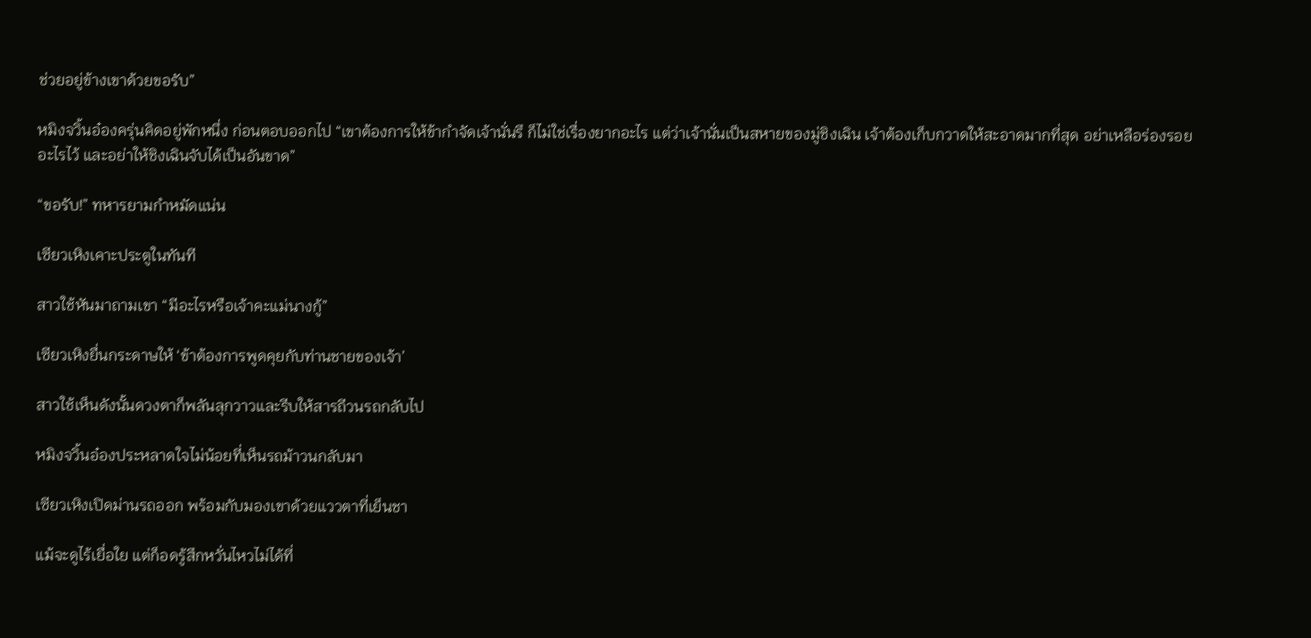ช่วยอยู่ข้างเขาด้วยขอรับ”

หมิงจวิ้นอ๋องครุ่นคิดอยู่พักหนึ่ง ก่อนตอบออกไป “เขาต้องการให้ข้ากำจัดเจ้านั่นรึ ก็ไม่ใช่เรื่องยากอะไร แต่ว่าเจ้านั่นเป็นสหายของมู่ชิงเฉิน เจ้าต้องเก็บกวาดให้สะอาดมากที่สุด อย่าเหลือร่องรอยอะไรไว้ และอย่าให้ชิงเฉินจับได้เป็นอันขาด”

“ขอรับ!” ทหารยามกำหมัดแน่น

เซียวเหิงเคาะประตูในทันที

สาวใช้หันมาถามเขา “มีอะไรหรือเจ้าคะแม่นางกู้”

เซียวเหิงยื่นกระดาษให้ ‘ข้าต้องการพูดคุยกับท่านชายของเจ้า’

สาวใช้เห็นดังนั้นดวงตาก็พลันลุกวาวและรีบให้สารถีวนรถกลับไป

หมิงจวิ้นอ๋องประหลาดใจไม่น้อยที่เห็นรถม้าวนกลับมา

เซียวเหิงเปิดม่านรถออก พร้อมกับมองเขาด้วยแววตาที่เย็นชา

แม้จะดูไร้เยื่อใย แต่ก็อดรู้สึกหวั่นไหวไม่ได้ที่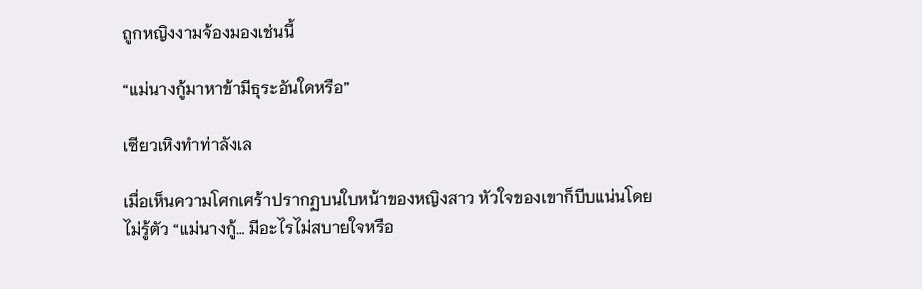ถูกหญิงงามจ้องมองเช่นนี้

“แม่นางกู้มาหาข้ามีธุระอันใดหรือ”

เซียวเหิงทำท่าลังเล

เมื่อเห็นความโศกเศร้าปรากฏบนใบหน้าของหญิงสาว หัวใจของเขาก็บีบแน่นโดยไม่รู้ตัว “แม่นางกู้… มีอะไรไม่สบายใจหรือ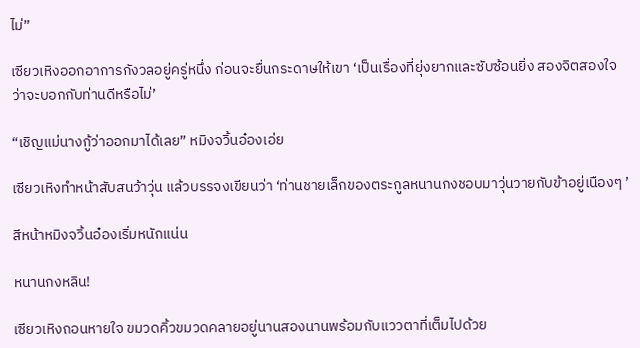ไม่”

เซียวเหิงออกอาการกังวลอยู่ครู่หนึ่ง ก่อนจะยื่นกระดาษให้เขา ‘เป็นเรื่องที่ยุ่งยากและซับซ้อนยิ่ง สองจิตสองใจว่าจะบอกกับท่านดีหรือไม่’

“เชิญแม่นางกู้ว่าออกมาได้เลย” หมิงจวิ้นอ๋องเอ่ย

เซียวเหิงทำหน้าสับสนว้าวุ่น แล้วบรรจงเขียนว่า ‘ท่านชายเล็กของตระกูลหนานกงชอบมาวุ่นวายกับข้าอยู่เนืองๆ ’

สีหน้าหมิงจวิ้นอ๋องเริ่มหนักแน่น

หนานกงหลิน!

เซียวเหิงถอนหายใจ ขมวดคิ้วขมวดคลายอยู่นานสองนานพร้อมกับแววตาที่เต็มไปด้วย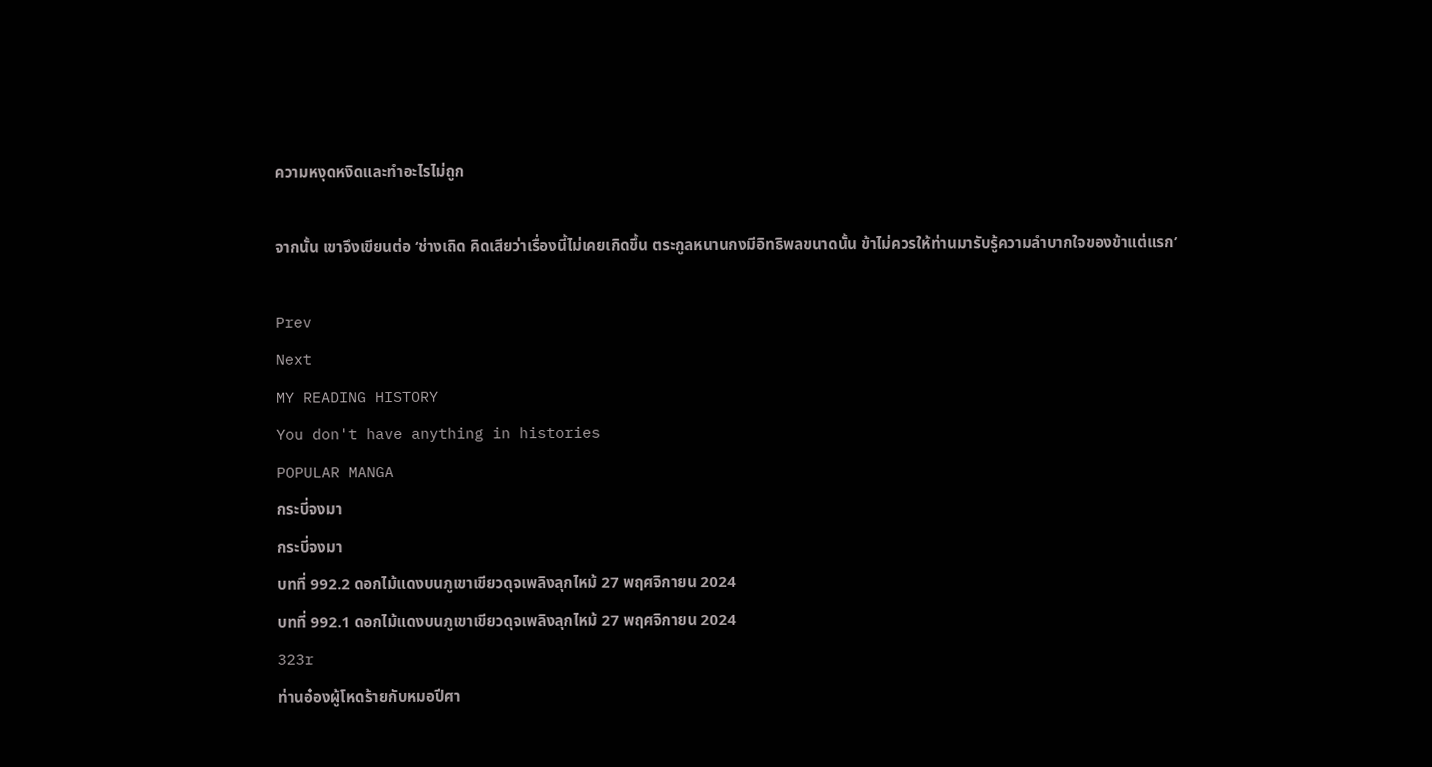ความหงุดหงิดและทำอะไรไม่ถูก

จากนั้น เขาจึงเขียนต่อ ‘ช่างเถิด คิดเสียว่าเรื่องนี้ไม่เคยเกิดขึ้น ตระกูลหนานกงมีอิทธิพลขนาดนั้น ข้าไม่ควรให้ท่านมารับรู้ความลำบากใจของข้าแต่แรก’

Prev
Next
MY READING HISTORY
You don't have anything in histories
POPULAR MANGA
กระบี่จงมา
กระบี่จงมา
บทที่ 992.2 ดอกไม้แดงบนภูเขาเขียวดุจเพลิงลุกไหม้ 27 พฤศจิกายน 2024
บทที่ 992.1 ดอกไม้แดงบนภูเขาเขียวดุจเพลิงลุกไหม้ 27 พฤศจิกายน 2024
323r
ท่านอ๋องผู้โหดร้ายกับหมอปีศา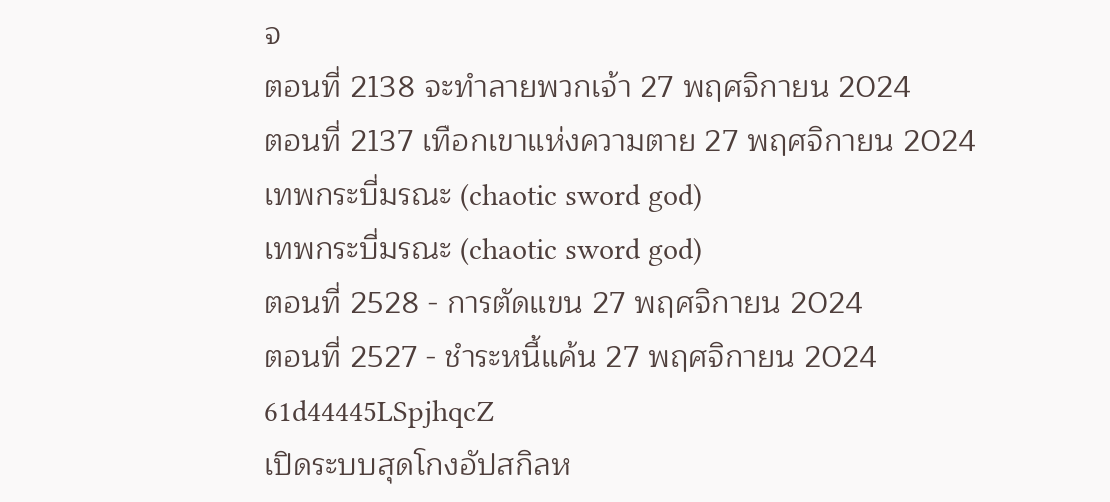จ
ตอนที่ 2138 จะทำลายพวกเจ้า 27 พฤศจิกายน 2024
ตอนที่ 2137 เทือกเขาแห่งความตาย 27 พฤศจิกายน 2024
เทพกระบี่มรณะ (chaotic sword god)
เทพกระบี่มรณะ (chaotic sword god)
ตอนที่ 2528 - การตัดแขน 27 พฤศจิกายน 2024
ตอนที่ 2527 - ชำระหนี้แค้น 27 พฤศจิกายน 2024
61d44445LSpjhqcZ
เปิดระบบสุดโกงอัปสกิลห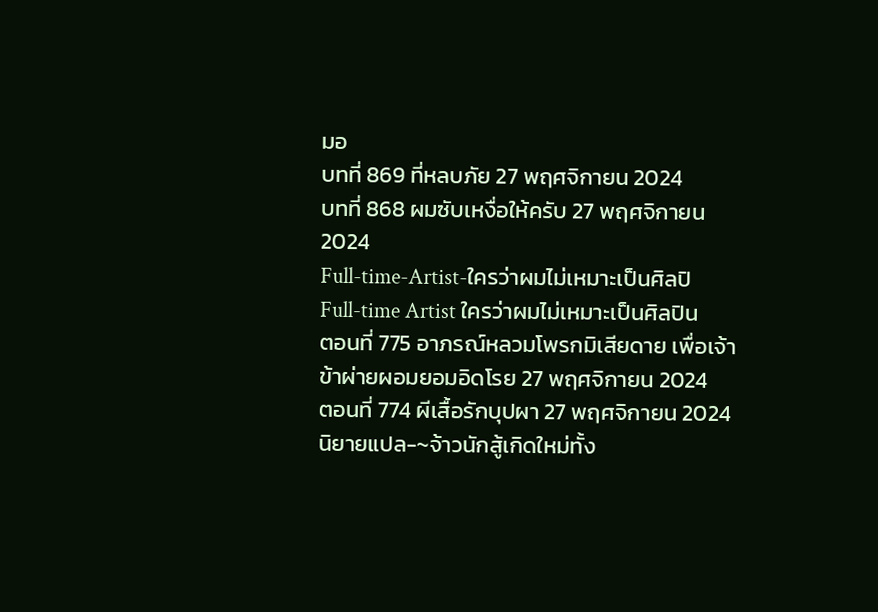มอ
บทที่ 869 ที่หลบภัย 27 พฤศจิกายน 2024
บทที่ 868 ผมซับเหงื่อให้ครับ 27 พฤศจิกายน 2024
Full-time-Artist-ใครว่าผมไม่เหมาะเป็นศิลปิ
Full-time Artist ใครว่าผมไม่เหมาะเป็นศิลปิน
ตอนที่ 775 อาภรณ์หลวมโพรกมิเสียดาย เพื่อเจ้าข้าผ่ายผอมยอมอิดโรย 27 พฤศจิกายน 2024
ตอนที่ 774 ผีเสื้อรักบุปผา 27 พฤศจิกายน 2024
นิยายแปล-~จ้าวนักสู้เกิดใหม่ทั้ง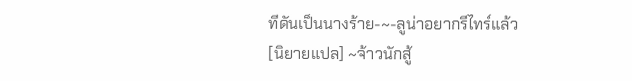ทีดันเป็นนางร้าย-~-ลูน่าอยากรีไทร์แล้ว
[นิยายแปล] ~จ้าวนักสู้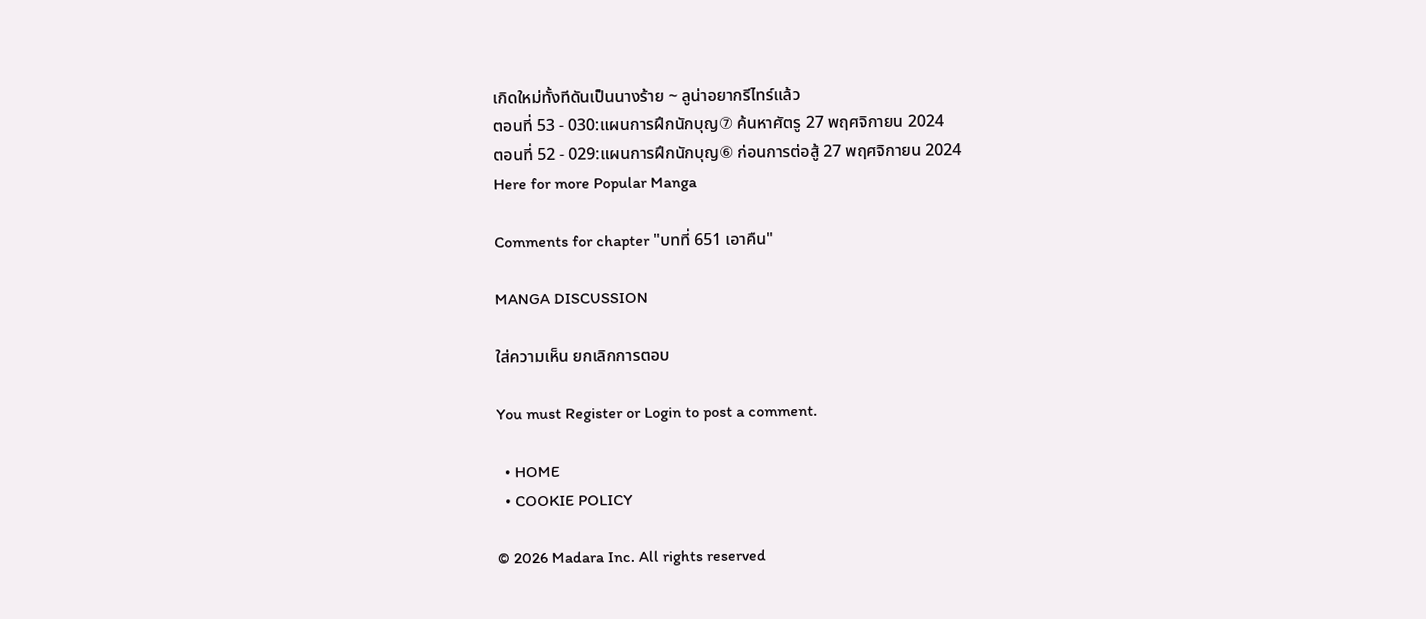เกิดใหม่ทั้งทีดันเป็นนางร้าย ~ ลูน่าอยากรีไทร์แล้ว
ตอนที่ 53 - 030:แผนการฝึกนักบุญ⑦ ค้นหาศัตรู 27 พฤศจิกายน 2024
ตอนที่ 52 - 029:แผนการฝึกนักบุญ⑥ ก่อนการต่อสู้ 27 พฤศจิกายน 2024
Here for more Popular Manga

Comments for chapter "บทที่ 651 เอาคืน"

MANGA DISCUSSION

ใส่ความเห็น ยกเลิกการตอบ

You must Register or Login to post a comment.

  • HOME
  • COOKIE POLICY

© 2026 Madara Inc. All rights reserved